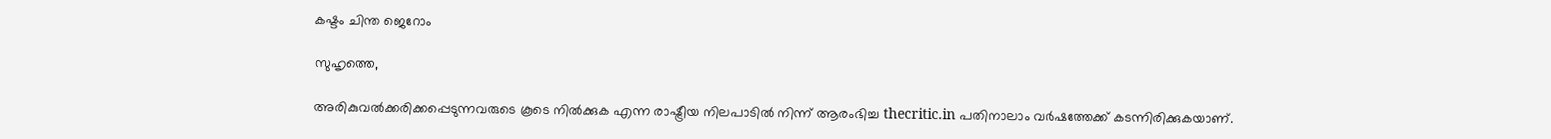കഷ്ടം ചിന്ത ജെറോം

സുഹൃത്തെ,

അരികുവല്‍ക്കരിക്കപ്പെടുന്നവരുടെ കൂടെ നില്‍ക്കുക എന്ന രാഷ്ട്രീയ നിലപാടില്‍ നിന്ന് ആരംഭിച്ച thecritic.in പതിനാലാം വര്‍ഷത്തേക്ക് കടന്നിരിക്കുകയാണ്.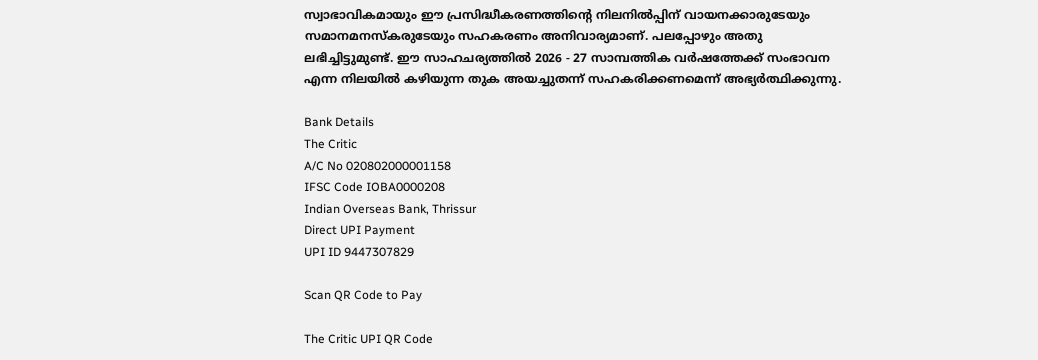സ്വാഭാവികമായും ഈ പ്രസിദ്ധീകരണത്തിന്റെ നിലനില്‍പ്പിന് വായനക്കാരുടേയും സമാനമനസ്‌കരുടേയും സഹകരണം അനിവാര്യമാണ്. പലപ്പോഴും അതു ലഭിച്ചിട്ടുമുണ്ട്. ഈ സാഹചര്യത്തില്‍ 2026 - 27 സാമ്പത്തിക വര്‍ഷത്തേക്ക് സംഭാവന എന്ന നിലയില്‍ കഴിയുന്ന തുക അയച്ചുതന്ന് സഹകരിക്കണമെന്ന് അഭ്യര്‍ത്ഥിക്കുന്നു.

Bank Details
The Critic
A/C No 020802000001158
IFSC Code IOBA0000208
Indian Overseas Bank, Thrissur
Direct UPI Payment
UPI ID 9447307829

Scan QR Code to Pay

The Critic UPI QR Code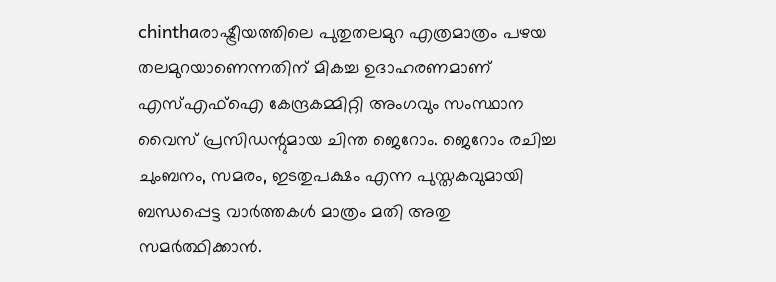chinthaരാഷ്ട്രീയത്തിലെ പുതുതലമുറ എത്രമാത്രം പഴയ തലമുറയാണെന്നതിന് മികച്ച ഉദാഹരണമാണ് എസ്എഫ്‌ഐ കേന്ദ്രകമ്മിറ്റി അംഗവും സംസ്ഥാന വൈസ് പ്രസിഡന്റുമായ ചിന്ത ജെറോം. ജെറോം രചിച്ച ചുംബനം, സമരം, ഇടതുപക്ഷം എന്ന പുസ്തകവുമായി ബന്ധപ്പെട്ട വാര്‍ത്തകള്‍ മാത്രം മതി അതു സമര്‍ത്ഥിക്കാന്‍.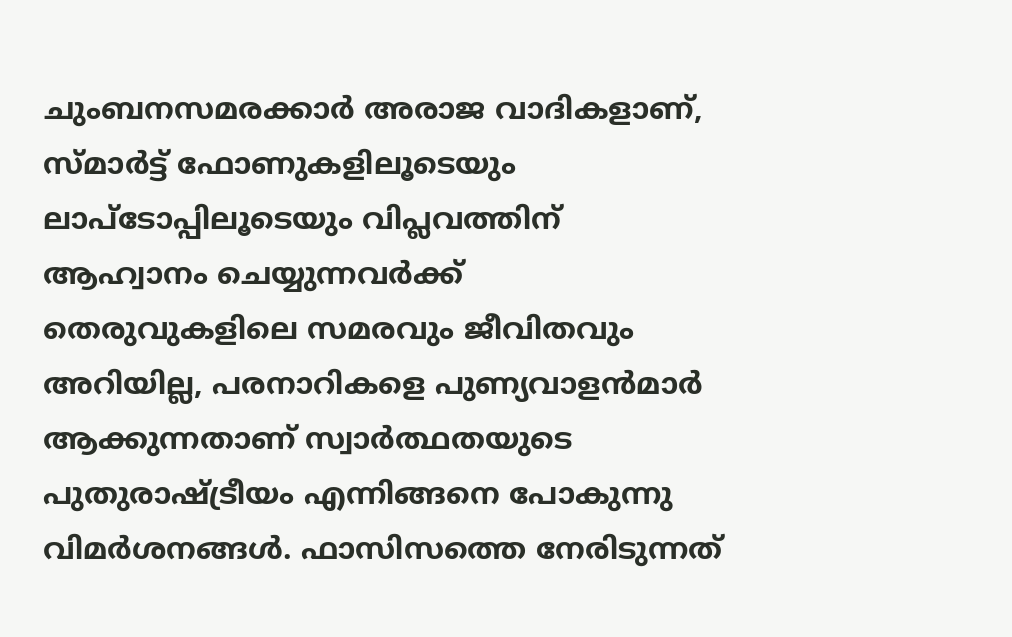ചുംബനസമരക്കാര്‍ അരാജ വാദികളാണ്,  സ്മാര്‍ട്ട് ഫോണുകളിലൂടെയും ലാപ്‌ടോപ്പിലൂടെയും വിപ്ലവത്തിന് ആഹ്വാനം ചെയ്യുന്നവര്‍ക്ക് തെരുവുകളിലെ സമരവും ജീവിതവും അറിയില്ല, പരനാറികളെ പുണ്യവാളന്‍മാര്‍ ആക്കുന്നതാണ് സ്വാര്‍ത്ഥതയുടെ പുതുരാഷ്ട്രീയം എന്നിങ്ങനെ പോകുന്നു വിമര്‍ശനങ്ങള്‍. ഫാസിസത്തെ നേരിടുന്നത്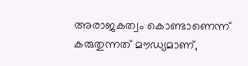അരാജകത്വം കൊണ്ടാണെന്ന് കരുതുന്നത് മൗഡ്യമാണ്,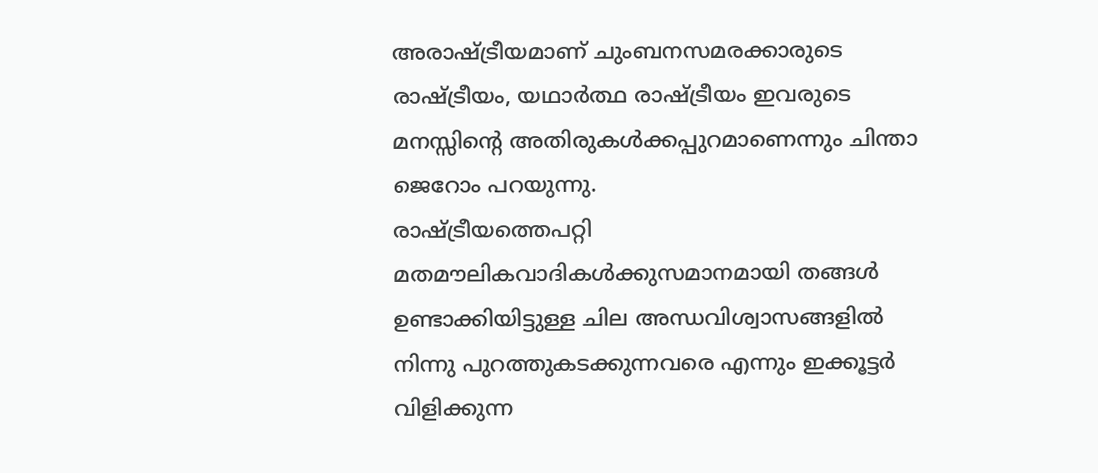അരാഷ്ട്രീയമാണ് ചുംബനസമരക്കാരുടെ രാഷ്ട്രീയം, യഥാര്‍ത്ഥ രാഷ്ട്രീയം ഇവരുടെ മനസ്സിന്റെ അതിരുകള്‍ക്കപ്പുറമാണെന്നും ചിന്താ ജെറോം പറയുന്നു.
രാഷ്ട്രീയത്തെപറ്റി മതമൗലികവാദികള്‍ക്കുസമാനമായി തങ്ങള്‍ ഉണ്ടാക്കിയിട്ടുള്ള ചില അന്ധവിശ്വാസങ്ങളില്‍ നിന്നു പുറത്തുകടക്കുന്നവരെ എന്നും ഇക്കൂട്ടര്‍ വിളിക്കുന്ന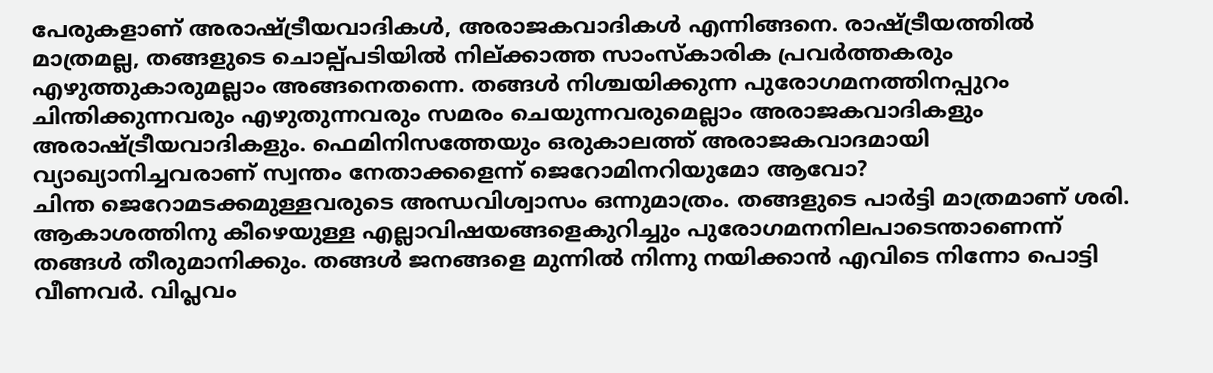പേരുകളാണ് അരാഷ്ട്രീയവാദികള്‍, അരാജകവാദികള്‍ എന്നിങ്ങനെ. രാഷ്ട്രീയത്തില്‍ മാത്രമല്ല, തങ്ങളുടെ ചൊല്പ്പടിയില്‍ നില്ക്കാത്ത സാംസ്‌കാരിക പ്രവര്‍ത്തകരും എഴുത്തുകാരുമല്ലാം അങ്ങനെതന്നെ. തങ്ങള്‍ നിശ്ചയിക്കുന്ന പുരോഗമനത്തിനപ്പുറം ചിന്തിക്കുന്നവരും എഴുതുന്നവരും സമരം ചെയുന്നവരുമെല്ലാം അരാജകവാദികളും അരാഷ്ട്രീയവാദികളും. ഫെമിനിസത്തേയും ഒരുകാലത്ത് അരാജകവാദമായി വ്യാഖ്യാനിച്ചവരാണ് സ്വന്തം നേതാക്കളെന്ന് ജെറോമിനറിയുമോ ആവോ?
ചിന്ത ജെറോമടക്കമുള്ളവരുടെ അന്ധവിശ്വാസം ഒന്നുമാത്രം. തങ്ങളുടെ പാര്‍ട്ടി മാത്രമാണ് ശരി. ആകാശത്തിനു കീഴെയുള്ള എല്ലാവിഷയങ്ങളെകുറിച്ചും പുരോഗമനനിലപാടെന്താണെന്ന് തങ്ങള്‍ തീരുമാനിക്കും. തങ്ങള്‍ ജനങ്ങളെ മുന്നില്‍ നിന്നു നയിക്കാന്‍ എവിടെ നിന്നോ പൊട്ടി വീണവര്‍. വിപ്ലവം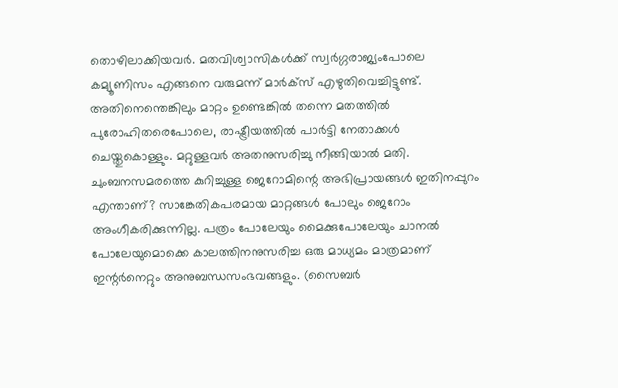തൊഴിലാക്കിയവര്‍. മതവിശ്വാസികള്‍ക്ക് സ്വര്‍ഗ്ഗരാജ്യംപോലെ കമ്യൂണിസം എങ്ങനെ വരുമന്ന് മാര്‍ക്‌സ് എഴുതിവെച്ചിട്ടുണ്ട്. അതിനെന്തെങ്കിലും മാറ്റം ഉണ്ടെങ്കില്‍ തന്നെ മതത്തില്‍ പുരോഹിതരെപോലെ, രാഷ്ട്രീയത്തില്‍ പാര്‍ട്ടി നേതാക്കള്‍ ചെയ്തുകൊള്ളും. മറ്റുള്ളവര്‍ അതനുസരിച്ചു നീങ്ങിയാല്‍ മതി.
ചുംബനസമരത്തെ കുറിച്ചുള്ള ജെറോമിന്റെ അഭിപ്രായങ്ങള്‍ ഇതിനപ്പുറം എന്താണ്? സാങ്കേതികപരമായ മാറ്റങ്ങള്‍ പോലും ജെറോം അംഗീകരിക്കുന്നില്ല. പത്രം പോലേയും മൈക്കുപോലേയും ചാനല്‍ പോലേയുമൊക്കെ കാലത്തിനനുസരിച്ച ഒരു മാധ്യമം മാത്രമാണ് ഇന്റര്‍നെറ്റും അനുബന്ധസംഭവങ്ങളും. (സൈബര്‍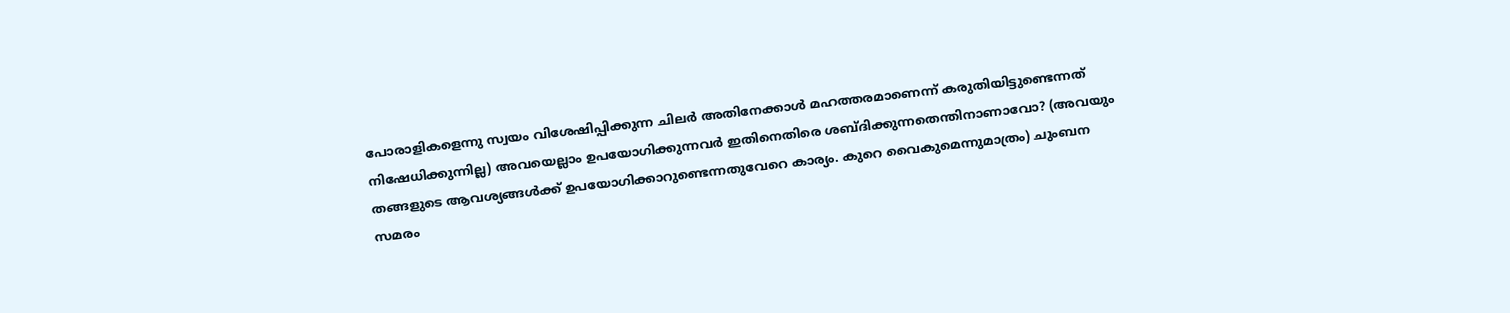പോരാളികളെന്നു സ്വയം വിശേഷിപ്പിക്കുന്ന ചിലര്‍ അതിനേക്കാള്‍ മഹത്തരമാണെന്ന് കരുതിയിട്ടുണ്ടെന്നത് നിഷേധിക്കുന്നില്ല) അവയെല്ലാം ഉപയോഗിക്കുന്നവര്‍ ഇതിനെതിരെ ശബ്ദിക്കുന്നതെന്തിനാണാവോ? (അവയും തങ്ങളുടെ ആവശ്യങ്ങള്‍ക്ക് ഉപയോഗിക്കാറുണ്ടെന്നതുവേറെ കാര്യം. കുറെ വൈകുമെന്നുമാത്രം) ചുംബന സമരം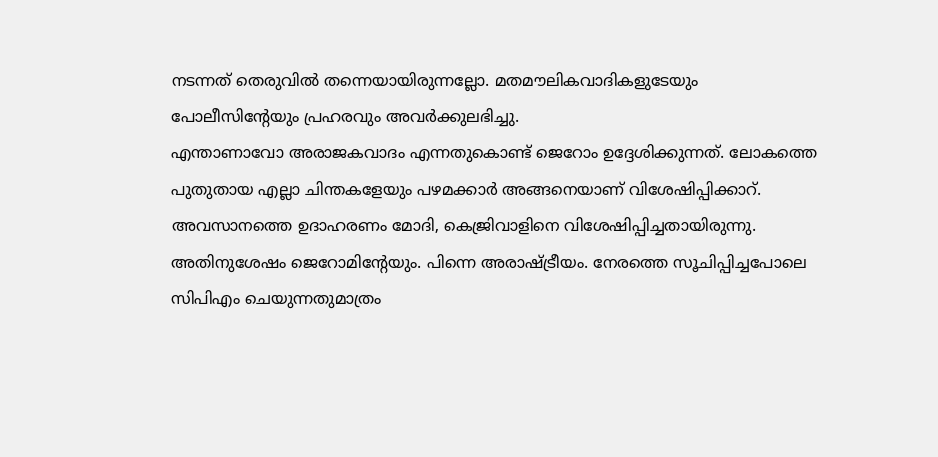നടന്നത് തെരുവില്‍ തന്നെയായിരുന്നല്ലോ. മതമൗലികവാദികളുടേയും പോലീസിന്റേയും പ്രഹരവും അവര്‍ക്കുലഭിച്ചു.
എന്താണാവോ അരാജകവാദം എന്നതുകൊണ്ട് ജെറോം ഉദ്ദേശിക്കുന്നത്. ലോകത്തെ പുതുതായ എല്ലാ ചിന്തകളേയും പഴമക്കാര്‍ അങ്ങനെയാണ് വിശേഷിപ്പിക്കാറ്. അവസാനത്തെ ഉദാഹരണം മോദി, കെജ്രിവാളിനെ വിശേഷിപ്പിച്ചതായിരുന്നു. അതിനുശേഷം ജെറോമിന്റേയും. പിന്നെ അരാഷ്ട്രീയം. നേരത്തെ സൂചിപ്പിച്ചപോലെ സിപിഎം ചെയുന്നതുമാത്രം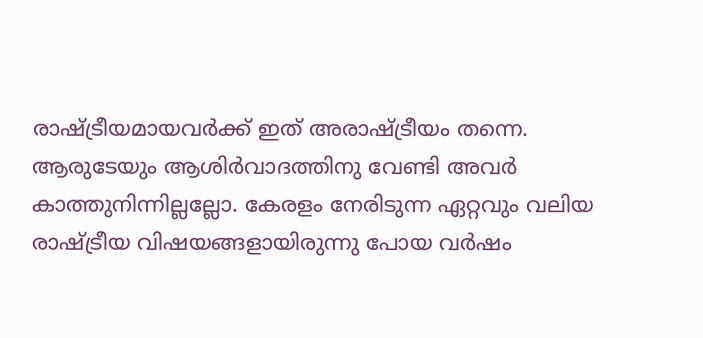രാഷ്ട്രീയമായവര്‍ക്ക് ഇത് അരാഷ്ട്രീയം തന്നെ. ആരുടേയും ആശിര്‍വാദത്തിനു വേണ്ടി അവര്‍ കാത്തുനിന്നില്ലല്ലോ. കേരളം നേരിടുന്ന ഏറ്റവും വലിയ രാഷ്ട്രീയ വിഷയങ്ങളായിരുന്നു പോയ വര്‍ഷം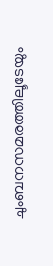ചുംബനസമരത്തിലൂടേയും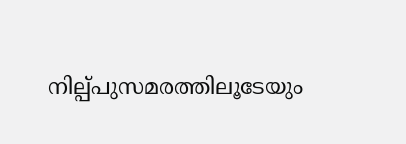നില്പ്പുസമരത്തിലൂടേയും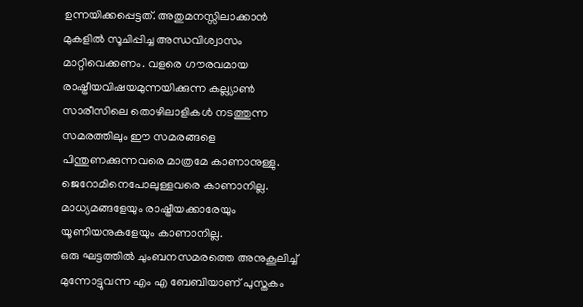ഉന്നയിക്കപ്പെട്ടത്. അതുമനസ്സിലാക്കാന്‍ മുകളില്‍ സൂചിപ്പിച്ച അന്ധവിശ്വാസം മാറ്റിവെക്കണം. വളരെ ഗൗരവമായ രാഷ്ട്രീയവിഷയമുന്നയിക്കുന്ന കല്ല്യാണ്‍ സാരീസിലെ തൊഴിലാളികള്‍ നടത്തുന്ന സമരത്തിലും ഈ സമരങ്ങളെ പിന്തുണക്കുന്നവരെ മാത്രമേ കാണാനുള്ളു. ജെറോമിനെപോലുള്ളവരെ കാണാനില്ല. മാധ്യമങ്ങളേയും രാഷ്ട്രീയക്കാരേയും യൂണിയനുകളേയും കാണാനില്ല.
ഒരു ഘട്ടത്തില്‍ ചുംബനസമരത്തെ അനുകൂലിച്ച് മുന്നോട്ടുവന്ന എം എ ബേബിയാണ് പുസ്തകം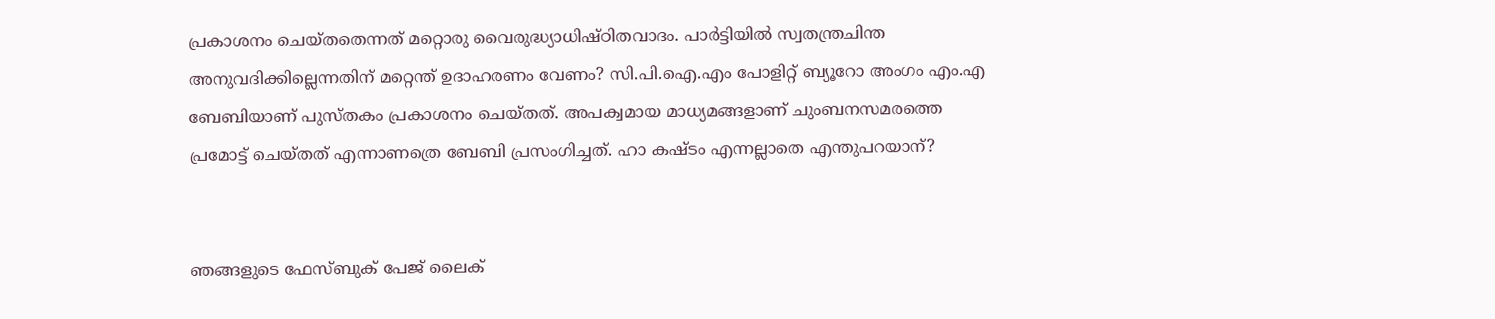പ്രകാശനം ചെയ്തതെന്നത് മറ്റൊരു വൈരുദ്ധ്യാധിഷ്ഠിതവാദം. പാര്‍ട്ടിയില്‍ സ്വതന്ത്രചിന്ത അനുവദിക്കില്ലെന്നതിന് മറ്റെന്ത് ഉദാഹരണം വേണം? സി.പി.ഐ.എം പോളിറ്റ് ബ്യൂറോ അംഗം എം.എ ബേബിയാണ് പുസ്തകം പ്രകാശനം ചെയ്തത്. അപക്വമായ മാധ്യമങ്ങളാണ് ചുംബനസമരത്തെ പ്രമോട്ട് ചെയ്തത് എന്നാണത്രെ ബേബി പ്രസംഗിച്ചത്. ഹാ കഷ്ടം എന്നല്ലാതെ എന്തുപറയാന്?


ഞങ്ങളുടെ ഫേസ്ബുക് പേജ് ലൈക്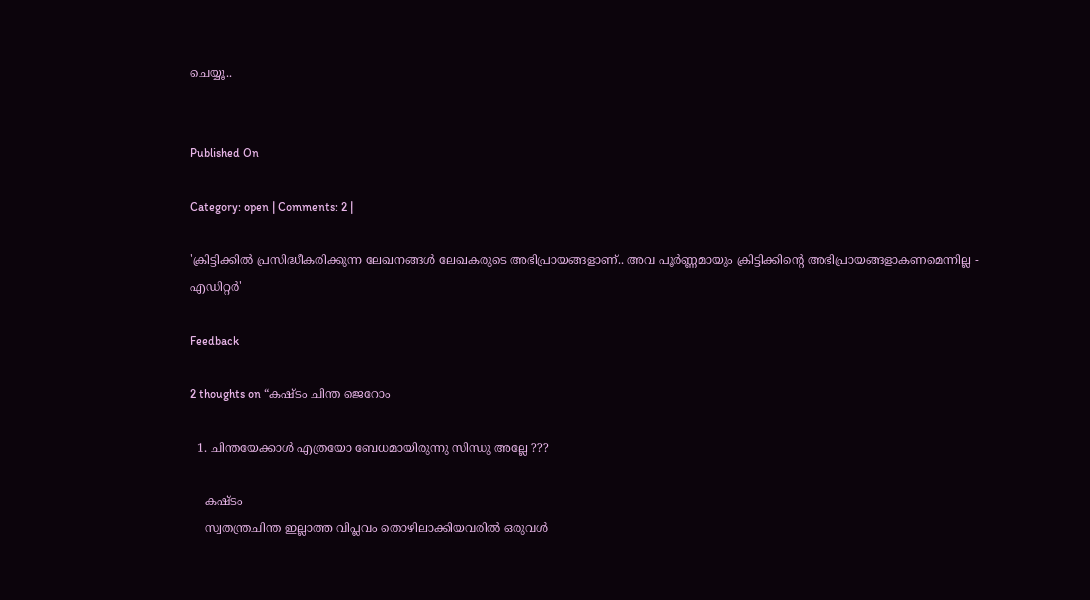ചെയ്യൂ..


Published On

Category: open | Comments: 2 |

'ക്രിട്ടിക്കില്‍ പ്രസിദ്ധീകരിക്കുന്ന ലേഖനങ്ങള്‍ ലേഖകരുടെ അഭിപ്രായങ്ങളാണ്.. അവ പൂര്‍ണ്ണമായും ക്രിട്ടിക്കിന്റെ അഭിപ്രായങ്ങളാകണമെന്നില്ല - എഡിറ്റര്‍'

Feedback

2 thoughts on “കഷ്ടം ചിന്ത ജെറോം

  1. ചിന്തയേക്കാൾ എത്രയോ ബേധമായിരുന്നു സിന്ധു അല്ലേ ???

    കഷ്ടം
    സ്വതന്ത്രചിന്ത ഇല്ലാത്ത വിപ്ലവം തൊഴിലാക്കിയവരിൽ ഒരുവൾ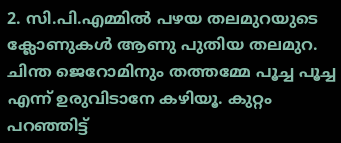2. സി.പി.എമ്മിൽ പഴയ തലമുറയുടെ ക്ലോണുകൾ ആണു പുതിയ തലമുറ. ചിന്ത ജെറോമിനും തത്തമ്മേ പൂച്ച പൂച്ച എന്ന് ഉരുവിടാനേ കഴിയൂ. കുറ്റം പറഞ്ഞിട്ട്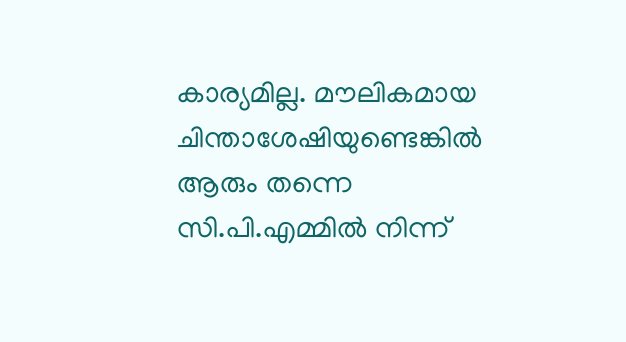കാര്യമില്ല. മൗലികമായ ചിന്താശേഷിയുണ്ടെങ്കിൽ ആരും തന്നെ സി.പി.എമ്മിൽ നിന്ന്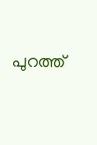പുറത്ത്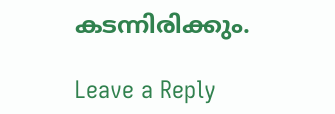കടന്നിരിക്കും.

Leave a Reply